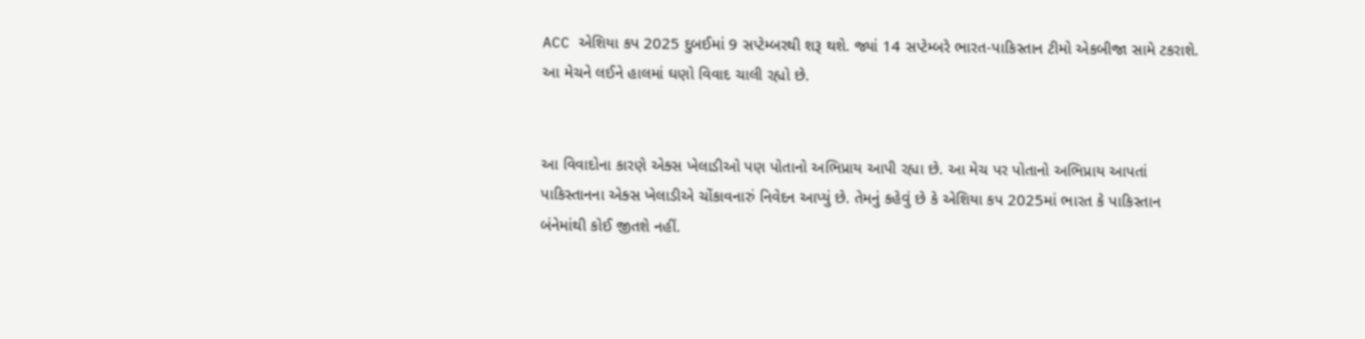ACC એશિયા કપ 2025 દુબઈમાં 9 સપ્ટેમ્બરથી શરૂ થશે. જ્યાં 14 સપ્ટેમ્બરે ભારત-પાકિસ્તાન ટીમો એકબીજા સામે ટકરાશે. આ મેચને લઈને હાલમાં ઘણો વિવાદ ચાલી રહ્યો છે.


આ વિવાદોના કારણે એક્સ ખેલાડીઓ પણ પોતાનો અભિપ્રાય આપી રહ્યા છે. આ મેચ પર પોતાનો અભિપ્રાય આપતાં પાકિસ્તાનના એક્સ ખેલાડીએ ચોંકાવનારું નિવેદન આપ્યું છે. તેમનું કહેવું છે કે એશિયા કપ 2025માં ભારત કે પાકિસ્તાન બંનેમાંથી કોઈ જીતશે નહીં.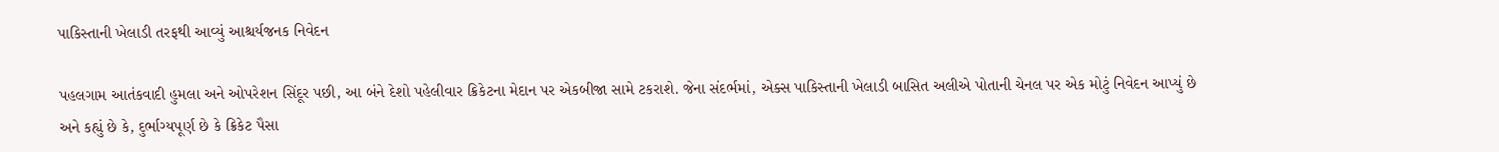પાકિસ્તાની ખેલાડી તરફથી આવ્યું આશ્ચર્યજનક નિવેદન

પહલગામ આતંકવાદી હુમલા અને ઓપરેશન સિંદૂર પછી, આ બંને દેશો પહેલીવાર ક્રિકેટના મેદાન પર એકબીજા સામે ટકરાશે. જેના સંદર્ભમાં, એક્સ પાકિસ્તાની ખેલાડી બાસિત અલીએ પોતાની ચેનલ પર એક મોટું નિવેદન આપ્યું છે અને કહ્યું છે કે, દુર્ભાગ્યપૂર્ણ છે કે ક્રિકેટ પૈસા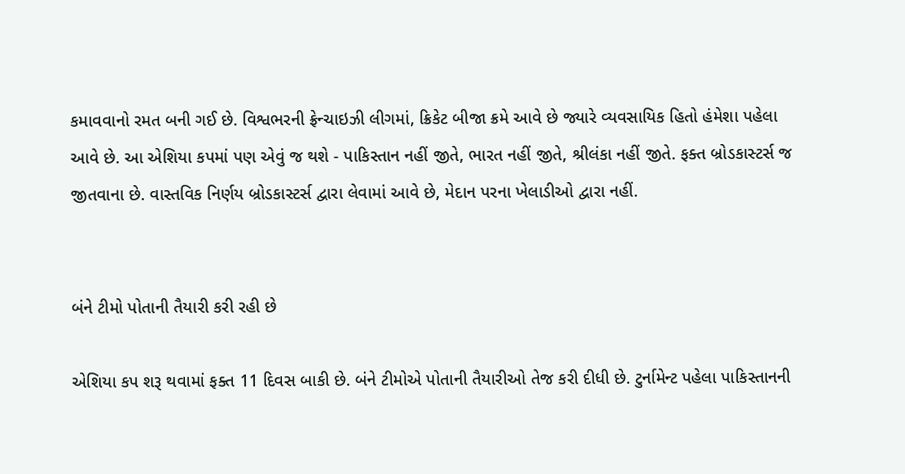કમાવવાનો રમત બની ગઈ છે. વિશ્વભરની ફ્રેન્ચાઇઝી લીગમાં, ક્રિકેટ બીજા ક્રમે આવે છે જ્યારે વ્યવસાયિક હિતો હંમેશા પહેલા આવે છે. આ એશિયા કપમાં પણ એવું જ થશે - પાકિસ્તાન નહીં જીતે, ભારત નહીં જીતે, શ્રીલંકા નહીં જીતે. ફક્ત બ્રોડકાસ્ટર્સ જ જીતવાના છે. વાસ્તવિક નિર્ણય બ્રોડકાસ્ટર્સ દ્વારા લેવામાં આવે છે, મેદાન પરના ખેલાડીઓ દ્વારા નહીં.


બંને ટીમો પોતાની તૈયારી કરી રહી છે

એશિયા કપ શરૂ થવામાં ફક્ત 11 દિવસ બાકી છે. બંને ટીમોએ પોતાની તૈયારીઓ તેજ કરી દીધી છે. ટુર્નામેન્ટ પહેલા પાકિસ્તાનની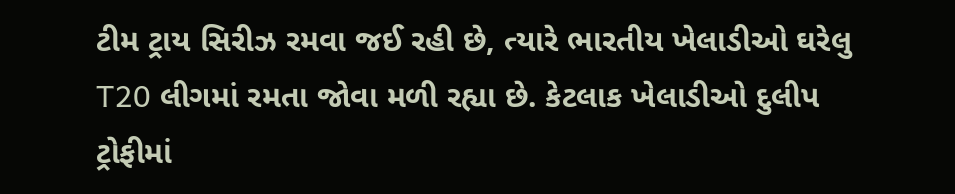ટીમ ટ્રાય સિરીઝ રમવા જઈ રહી છે, ત્યારે ભારતીય ખેલાડીઓ ઘરેલુ T20 લીગમાં રમતા જોવા મળી રહ્યા છે. કેટલાક ખેલાડીઓ દુલીપ ટ્રોફીમાં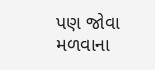પણ જોવા મળવાના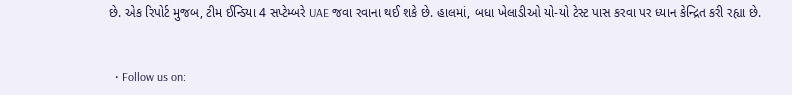છે. એક રિપોર્ટ મુજબ, ટીમ ઈન્ડિયા 4 સપ્ટેમ્બરે UAE જવા રવાના થઈ શકે છે. હાલમાં, બધા ખેલાડીઓ યો-યો ટેસ્ટ પાસ કરવા પર ધ્યાન કેન્દ્રિત કરી રહ્યા છે.


  • Follow us on: